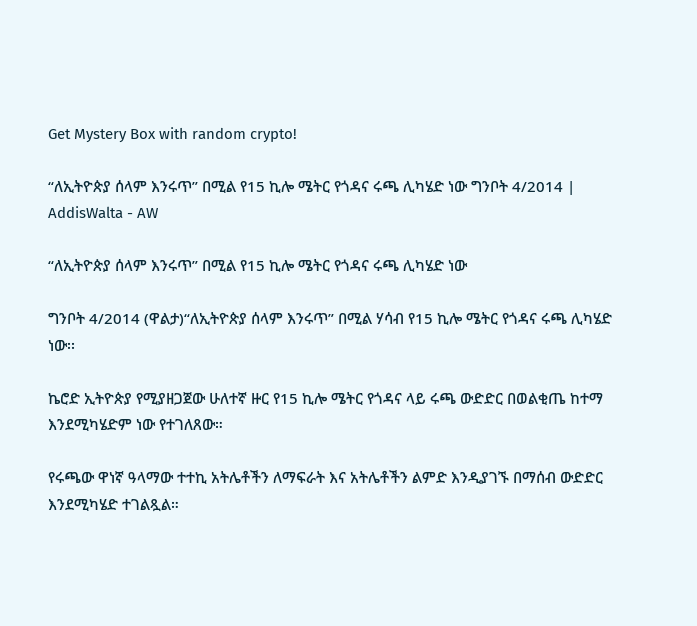Get Mystery Box with random crypto!

“ለኢትዮጵያ ሰላም እንሩጥ” በሚል የ15 ኪሎ ሜትር የጎዳና ሩጫ ሊካሄድ ነው ግንቦት 4/2014 | AddisWalta - AW

“ለኢትዮጵያ ሰላም እንሩጥ” በሚል የ15 ኪሎ ሜትር የጎዳና ሩጫ ሊካሄድ ነው

ግንቦት 4/2014 (ዋልታ)“ለኢትዮጵያ ሰላም እንሩጥ” በሚል ሃሳብ የ15 ኪሎ ሜትር የጎዳና ሩጫ ሊካሄድ ነው፡፡

ኬሮድ ኢትዮጵያ የሚያዘጋጀው ሁለተኛ ዙር የ15 ኪሎ ሜትር የጎዳና ላይ ሩጫ ውድድር በወልቂጤ ከተማ እንደሚካሄድም ነው የተገለጸው።

የሩጫው ዋነኛ ዓላማው ተተኪ አትሌቶችን ለማፍራት እና አትሌቶችን ልምድ እንዲያገኙ በማሰብ ውድድር እንደሚካሄድ ተገልጿል።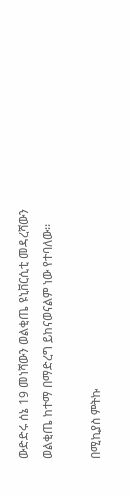ውድድሩ ሰኔ 19 መነሻውን ወልቂጤ ዩኒቨርሲቲ መዳረሻውን ወልቂጤ ከተማ በማድረግ ይከናወናልም ነው የተባለው፡፡

በሚኪያስ ምትኩ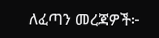ለፈጣን መረጃዎች፦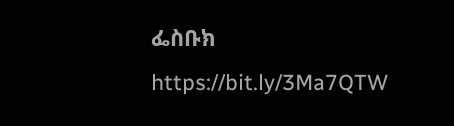ፌስቡክ https://bit.ly/3Ma7QTW